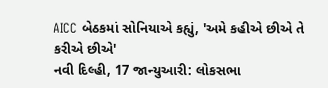AICC બેઠકમાં સોનિયાએ કહ્યું, 'અમે કહીએ છીએ તે કરીએ છીએ'
નવી દિલ્હી, 17 જાન્યુઆરી: લોકસભા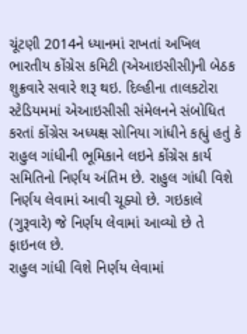ચૂંટણી 2014ને ધ્યાનમાં રાખતાં અખિલ ભારતીય કોંગ્રેસ કમિટી (એઆઇસીસી)ની બેઠક શુક્રવારે સવારે શરૂ થઇ. દિલ્હીના તાલકટોરા સ્ટેડિયમમાં એઆઇસીસી સંમેલનને સંબોધિત કરતાં કોંગ્રેસ અધ્યક્ષ સોનિયા ગાંધીને કહ્યું હતું કે રાહુલ ગાંધીની ભૂમિકાને લઇને કોંગ્રેસ કાર્ય સમિતિનો નિર્ણય અંતિમ છે. રાહુલ ગાંધી વિશે નિર્ણય લેવામાં આવી ચૂક્યો છે. ગઇકાલે (ગુરૂવારે) જે નિર્ણય લેવામાં આવ્યો છે તે ફાઇનલ છે.
રાહુલ ગાંધી વિશે નિર્ણય લેવામાં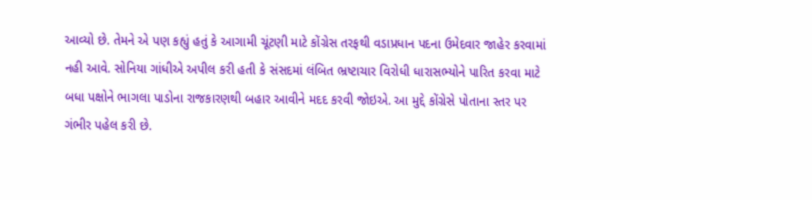આવ્યો છે. તેમને એ પણ કહ્યું હતું કે આગામી ચૂંટણી માટે કોંગ્રેસ તરફથી વડાપ્રધાન પદના ઉમેદવાર જાહેર કરવામાં નહી આવે. સોનિયા ગાંધીએ અપીલ કરી હતી કે સંસદમાં લંબિત ભ્રષ્ટાચાર વિરોધી ધારાસભ્યોને પારિત કરવા માટે બધા પક્ષોને ભાગલા પાડોના રાજકારણથી બહાર આવીને મદદ કરવી જોઇએ. આ મુદ્દે કોંગ્રેસે પોતાના સ્તર પર ગંભીર પહેલ કરી છે.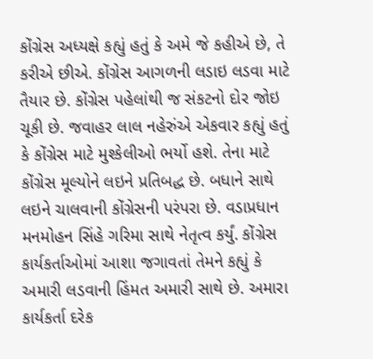કોંગ્રેસ અધ્યક્ષે કહ્યું હતું કે અમે જે કહીએ છે, તે કરીએ છીએ. કોંગ્રેસ આગળની લડાઇ લડવા માટે તૈયાર છે. કોંગ્રેસ પહેલાંથી જ સંકટનો દોર જોઇ ચૂકી છે. જવાહર લાલ નહેરુંએ એકવાર કહ્યું હતું કે કોંગ્રેસ માટે મુશ્કેલીઓ ભર્યો હશે. તેના માટે કોંગ્રેસ મૂલ્યોને લઇને પ્રતિબદ્ધ છે. બધાને સાથે લઇને ચાલવાની કોંગ્રેસની પરંપરા છે. વડાપ્રધાન મનમોહન સિંહે ગરિમા સાથે નેતૃત્વ કર્યું. કોંગ્રેસ કાર્યકર્તાઓમાં આશા જગાવતાં તેમને કહ્યું કે અમારી લડવાની હિંમત અમારી સાથે છે. અમારા કાર્યકર્તા દરેક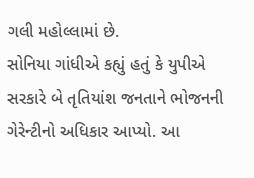ગલી મહોલ્લામાં છે.
સોનિયા ગાંધીએ કહ્યું હતું કે યુપીએ સરકારે બે તૃતિયાંશ જનતાને ભોજનની ગેરેન્ટીનો અધિકાર આપ્યો. આ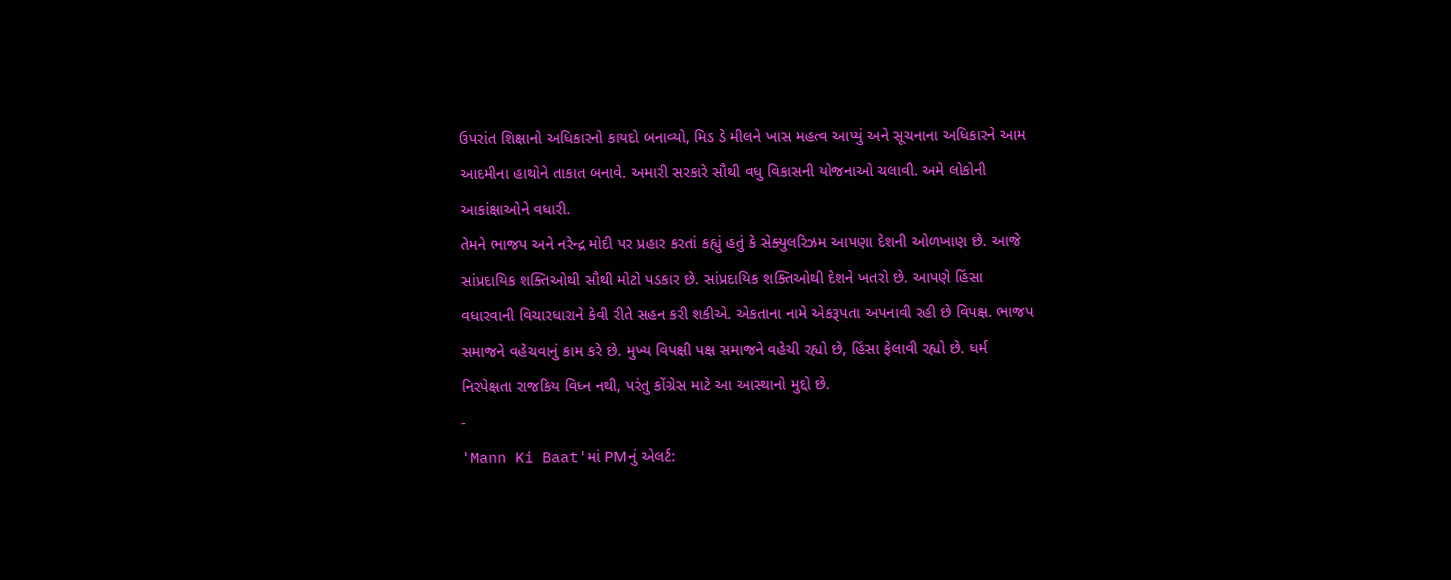ઉપરાંત શિક્ષાનો અધિકારનો કાયદો બનાવ્યો, મિડ ડે મીલને ખાસ મહત્વ આપ્યું અને સૂચનાના અધિકારને આમ આદમીના હાથોને તાકાત બનાવે. અમારી સરકારે સૌથી વધુ વિકાસની યોજનાઓ ચલાવી. અમે લોકોની આકાંક્ષાઓને વધારી.
તેમને ભાજપ અને નરેન્દ્ર મોદી પર પ્રહાર કરતાં કહ્યું હતું કે સેક્યુલરિઝમ આપણા દેશની ઓળખાણ છે. આજે સાંપ્રદાયિક શક્તિઓથી સૌથી મોટો પડકાર છે. સાંપ્રદાયિક શક્તિઓથી દેશને ખતરો છે. આપણે હિંસા વધારવાની વિચારધારાને કેવી રીતે સહન કરી શકીએ. એકતાના નામે એકરૂપતા અપનાવી રહી છે વિપક્ષ. ભાજપ સમાજને વહેચવાનું કામ કરે છે. મુખ્ય વિપક્ષી પક્ષ સમાજને વહેચી રહ્યો છે, હિંસા ફેલાવી રહ્યો છે. ધર્મ નિરપેક્ષતા રાજકિય વિધ્ન નથી, પરંતુ કોંગ્રેસ માટે આ આસ્થાનો મુદ્દો છે.
-
'Mann Ki Baat'માં PMનું એલર્ટ: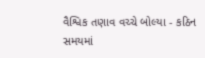વૈશ્વિક તણાવ વચ્ચે બોલ્યા - કઠિન સમયમાં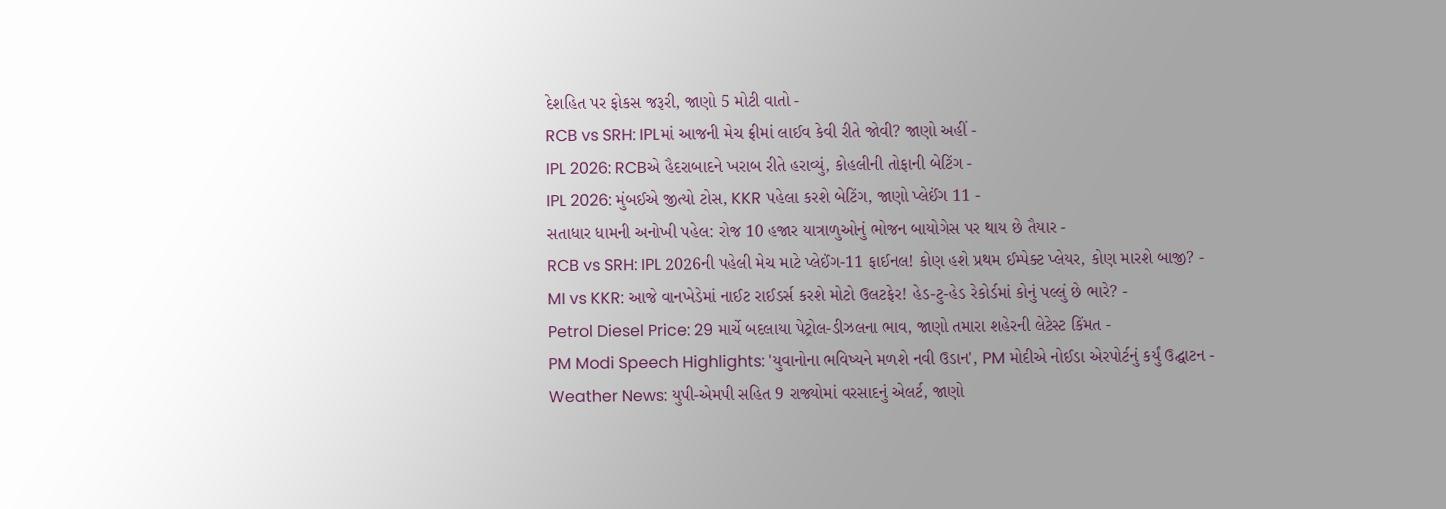દેશહિત પર ફોકસ જરૂરી, જાણો 5 મોટી વાતો -
RCB vs SRH: IPLમાં આજની મેચ ફ્રીમાં લાઈવ કેવી રીતે જોવી? જાણો અહીં -
IPL 2026: RCBએ હૈદરાબાદને ખરાબ રીતે હરાવ્યું, કોહલીની તોફાની બેટિંગ -
IPL 2026: મુંબઈએ જીત્યો ટોસ, KKR પહેલા કરશે બેટિંગ, જાણો પ્લેઈંગ 11 -
સતાધાર ધામની અનોખી પહેલ: રોજ 10 હજાર યાત્રાળુઓનું ભોજન બાયોગેસ પર થાય છે તૈયાર -
RCB vs SRH: IPL 2026ની પહેલી મેચ માટે પ્લેઈંગ-11 ફાઈનલ! કોણ હશે પ્રથમ ઈમ્પેક્ટ પ્લેયર, કોણ મારશે બાજી? -
MI vs KKR: આજે વાનખેડેમાં નાઈટ રાઈડર્સ કરશે મોટો ઉલટફેર! હેડ-ટુ-હેડ રેકોર્ડમાં કોનું પલ્લું છે ભારે? -
Petrol Diesel Price: 29 માર્ચે બદલાયા પેટ્રોલ-ડીઝલના ભાવ, જાણો તમારા શહેરની લેટેસ્ટ કિંમત -
PM Modi Speech Highlights: 'યુવાનોના ભવિષ્યને મળશે નવી ઉડાન', PM મોદીએ નોઈડા એરપોર્ટનું કર્યું ઉદ્ઘાટન -
Weather News: યુપી-એમપી સહિત 9 રાજ્યોમાં વરસાદનું એલર્ટ, જાણો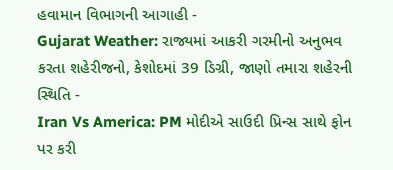હવામાન વિભાગની આગાહી -
Gujarat Weather: રાજ્યમાં આકરી ગરમીનો અનુભવ કરતા શહેરીજનો, કેશોદમાં 39 ડિગ્રી, જાણો તમારા શહેરની સ્થિતિ -
Iran Vs America: PM મોદીએ સાઉદી પ્રિન્સ સાથે ફોન પર કરી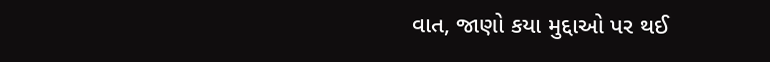વાત, જાણો કયા મુદ્દાઓ પર થઈ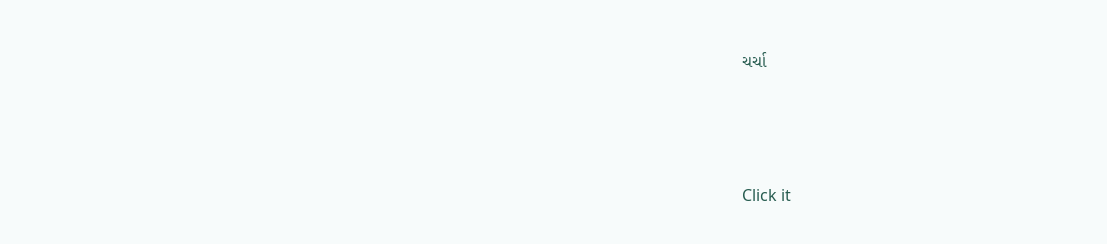ચર્ચા






Click it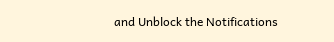and Unblock the Notifications